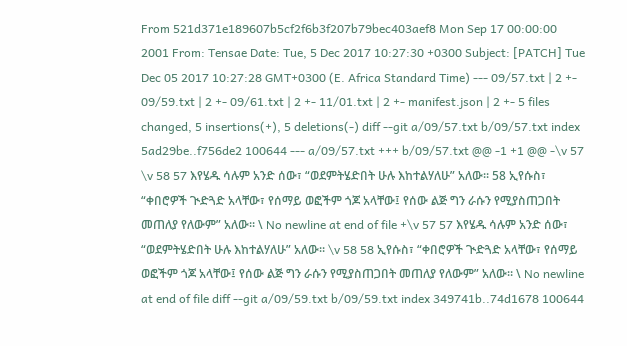From 521d371e189607b5cf2f6b3f207b79bec403aef8 Mon Sep 17 00:00:00 2001 From: Tensae Date: Tue, 5 Dec 2017 10:27:30 +0300 Subject: [PATCH] Tue Dec 05 2017 10:27:28 GMT+0300 (E. Africa Standard Time) --- 09/57.txt | 2 +- 09/59.txt | 2 +- 09/61.txt | 2 +- 11/01.txt | 2 +- manifest.json | 2 +- 5 files changed, 5 insertions(+), 5 deletions(-) diff --git a/09/57.txt b/09/57.txt index 5ad29be..f756de2 100644 --- a/09/57.txt +++ b/09/57.txt @@ -1 +1 @@ -\v 57 \v 58 57 እየሄዱ ሳሉም አንድ ሰው፣ “ወደምትሄድበት ሁሉ እከተልሃለሁ” አለው። 58 ኢየሱስ፣ “ቀበሮዎች ጒድጓድ አላቸው፣ የሰማይ ወፎችም ጎጆ አላቸው፤ የሰው ልጅ ግን ራሱን የሚያስጠጋበት መጠለያ የለውም” አለው። \ No newline at end of file +\v 57 57 እየሄዱ ሳሉም አንድ ሰው፣ “ወደምትሄድበት ሁሉ እከተልሃለሁ” አለው። \v 58 58 ኢየሱስ፣ “ቀበሮዎች ጒድጓድ አላቸው፣ የሰማይ ወፎችም ጎጆ አላቸው፤ የሰው ልጅ ግን ራሱን የሚያስጠጋበት መጠለያ የለውም” አለው። \ No newline at end of file diff --git a/09/59.txt b/09/59.txt index 349741b..74d1678 100644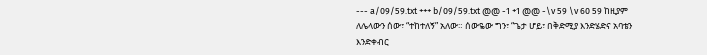--- a/09/59.txt +++ b/09/59.txt @@ -1 +1 @@ -\v 59 \v 60 59 ከዚያም ለሌላውን ሰው፣ “ተከተለኝ” አለው። ሰውዬው ግን፣ “ጌታ ሆይ፣ በቅድሚያ እንድሄድና አባቴን እንድቀብር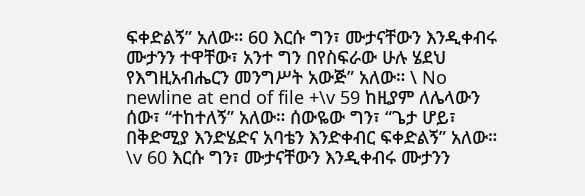ፍቀድልኝ” አለው። 60 እርሱ ግን፣ ሙታናቸውን እንዲቀብሩ ሙታንን ተዋቸው፣ አንተ ግን በየስፍራው ሁሉ ሄደህ የእግዚአብሔርን መንግሥት አውጅ” አለው። \ No newline at end of file +\v 59 ከዚያም ለሌላውን ሰው፣ “ተከተለኝ” አለው። ሰውዬው ግን፣ “ጌታ ሆይ፣ በቅድሚያ እንድሄድና አባቴን እንድቀብር ፍቀድልኝ” አለው። \v 60 እርሱ ግን፣ ሙታናቸውን እንዲቀብሩ ሙታንን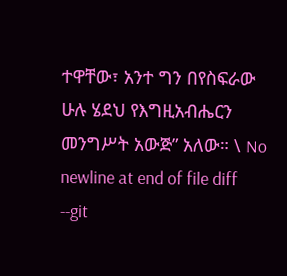ተዋቸው፣ አንተ ግን በየስፍራው ሁሉ ሄደህ የእግዚአብሔርን መንግሥት አውጅ” አለው። \ No newline at end of file diff --git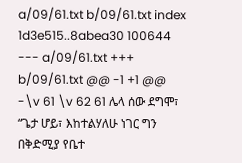a/09/61.txt b/09/61.txt index 1d3e515..8abea30 100644 --- a/09/61.txt +++ b/09/61.txt @@ -1 +1 @@ -\v 61 \v 62 61 ሌላ ሰው ደግሞ፣ “ጌታ ሆይ፣ እከተልሃለሁ ነገር ግን በቅድሚያ የቤተ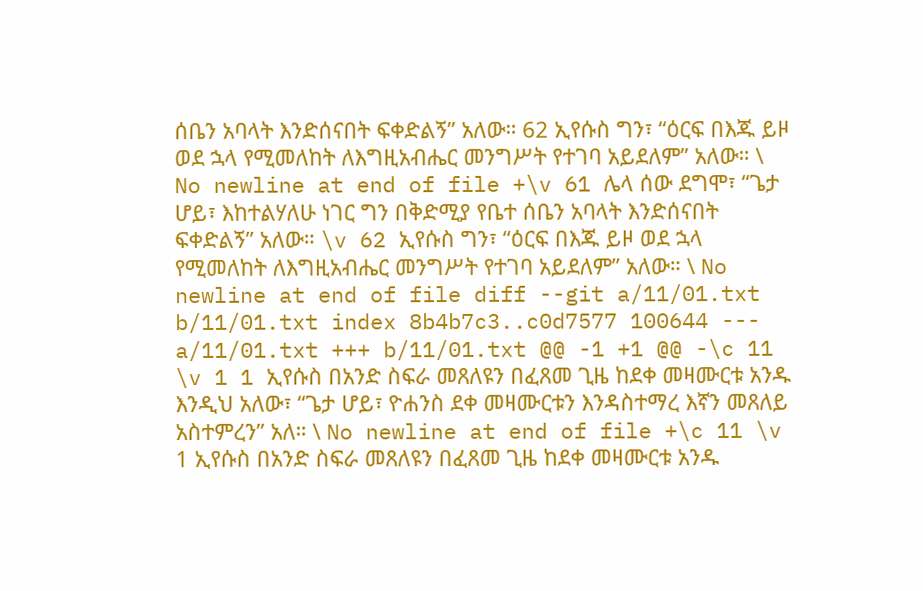ሰቤን አባላት እንድሰናበት ፍቀድልኝ” አለው። 62 ኢየሱስ ግን፣ “ዕርፍ በእጁ ይዞ ወደ ኋላ የሚመለከት ለእግዚአብሔር መንግሥት የተገባ አይደለም” አለው። \ No newline at end of file +\v 61 ሌላ ሰው ደግሞ፣ “ጌታ ሆይ፣ እከተልሃለሁ ነገር ግን በቅድሚያ የቤተ ሰቤን አባላት እንድሰናበት ፍቀድልኝ” አለው። \v 62 ኢየሱስ ግን፣ “ዕርፍ በእጁ ይዞ ወደ ኋላ የሚመለከት ለእግዚአብሔር መንግሥት የተገባ አይደለም” አለው። \ No newline at end of file diff --git a/11/01.txt b/11/01.txt index 8b4b7c3..c0d7577 100644 --- a/11/01.txt +++ b/11/01.txt @@ -1 +1 @@ -\c 11 \v 1 1 ኢየሱስ በአንድ ስፍራ መጸለዩን በፈጸመ ጊዜ ከደቀ መዛሙርቱ አንዱ እንዲህ አለው፣ “ጌታ ሆይ፣ ዮሐንስ ደቀ መዛሙርቱን እንዳስተማረ እኛን መጸለይ አስተምረን” አለ። \ No newline at end of file +\c 11 \v 1 ኢየሱስ በአንድ ስፍራ መጸለዩን በፈጸመ ጊዜ ከደቀ መዛሙርቱ አንዱ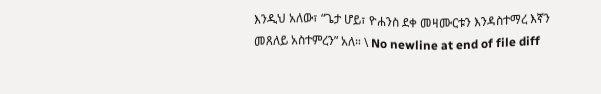እንዲህ አለው፣ “ጌታ ሆይ፣ ዮሐንስ ደቀ መዛሙርቱን እንዳስተማረ እኛን መጸለይ አስተምረን” አለ። \ No newline at end of file diff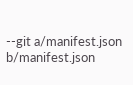--git a/manifest.json b/manifest.json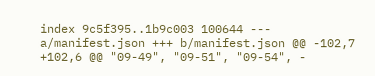index 9c5f395..1b9c003 100644 --- a/manifest.json +++ b/manifest.json @@ -102,7 +102,6 @@ "09-49", "09-51", "09-54", -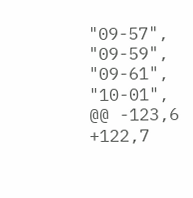"09-57", "09-59", "09-61", "10-01", @@ -123,6 +122,7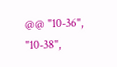@@ "10-36", "10-38",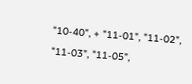"10-40", + "11-01", "11-02", "11-03", "11-05",